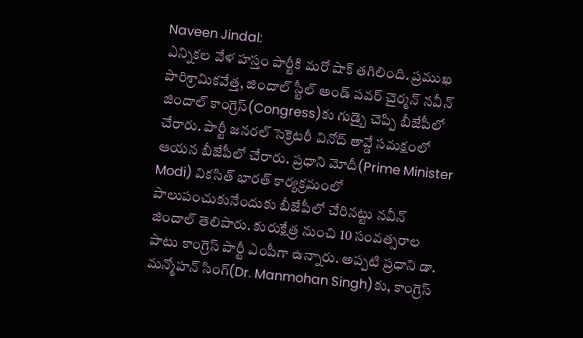Naveen Jindal:
ఎన్నికల వేళ హస్తం పార్టీకి మరో షాక్ తగిలింది. ప్రముఖ పారిశ్రామికవేత్త, జిందాల్ స్టీల్ అండ్ పవర్ చైర్మన్ నవీన్ జిందాల్ కాంగ్రెస్(Congress)కు గుడ్బై చెప్పి బీజేపీలో చేరారు. పార్టీ జనరల్ సెక్రెటరీ వినోద్ తావ్డే సమక్షంలో ఆయన బీజేపీలో చేరారు. ప్రధాని మోదీ(Prime Minister Modi) వికసిత్ భారత్ కార్యక్రమంలో పాలుపంచుకునేందుకు బీజేపీలో చేరినట్టు నవీన్ జిందాల్ తెలిపారు. కురుక్షేత్ర నుంచి 10 సంవత్సరాల పాటు కాంగ్రెస్ పార్టీ ఎంపీగా ఉన్నారు. అప్పటి ప్రధాని డా. మన్మోహన్ సింగ్(Dr. Manmohan Singh)కు, కాంగ్రెస్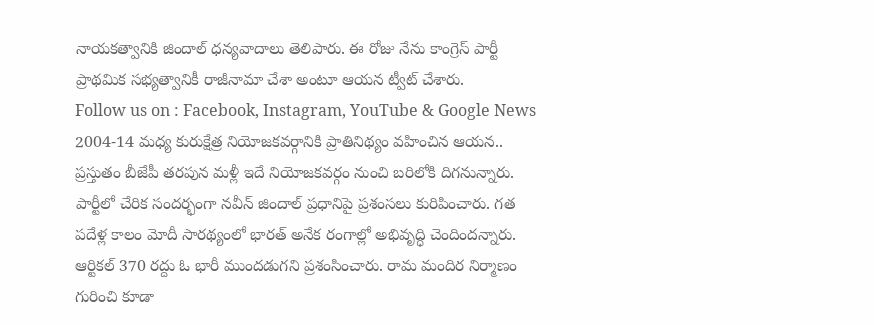నాయకత్వానికి జిందాల్ ధన్యవాదాలు తెలిపారు. ఈ రోజు నేను కాంగ్రెస్ పార్టీ ప్రాథమిక సభ్యత్వానికీ రాజీనామా చేశా అంటూ ఆయన ట్వీట్ చేశారు.
Follow us on : Facebook, Instagram, YouTube & Google News
2004-14 మధ్య కురుక్షేత్ర నియోజకవర్గానికి ప్రాతినిథ్యం వహించిన ఆయన.. ప్రస్తుతం బీజేపీ తరపున మళ్లీ ఇదే నియోజకవర్గం నుంచి బరిలోకి దిగనున్నారు. పార్టీలో చేరిక సందర్భంగా నవీన్ జిందాల్ ప్రధానిపై ప్రశంసలు కురిపించారు. గత పదేళ్ల కాలం మోదీ సారథ్యంలో భారత్ అనేక రంగాల్లో అభివృద్ధి చెందిందన్నారు. ఆర్టికల్ 370 రద్దు ఓ భారీ ముందడుగని ప్రశంసించారు. రామ మందిర నిర్మాణం గురించి కూడా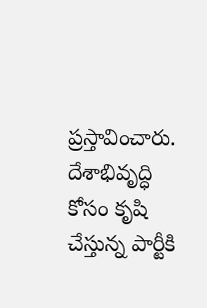ప్రస్తావించారు. దేశాభివృద్ధి కోసం కృషి చేస్తున్న పార్టీకి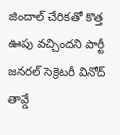జిందాల్ చేరికతో కొత్త ఊపు వచ్చిందని పార్టీ జనరల్ సెక్రెటరీ వినోద్ తావ్డే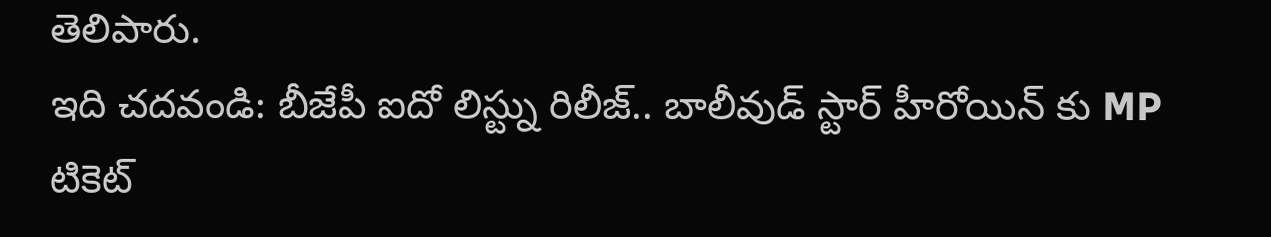తెలిపారు.
ఇది చదవండి: బీజేపీ ఐదో లిస్ట్ను రిలీజ్.. బాలీవుడ్ స్టార్ హీరోయిన్ కు MP టికెట్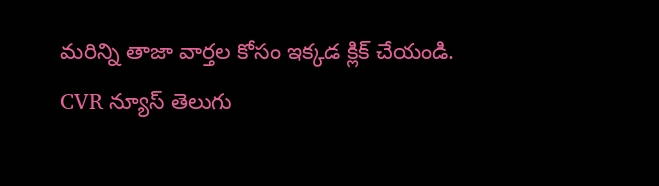మరిన్ని తాజా వార్తల కోసం ఇక్కడ క్లిక్ చేయండి.
CVR న్యూస్ తెలుగు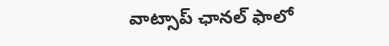వాట్సాప్ ఛానల్ ఫాలో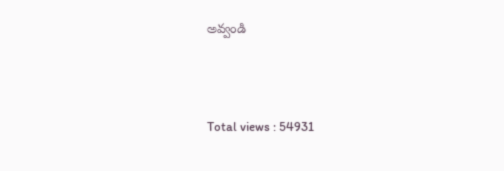అవ్వండి




Total views : 54931